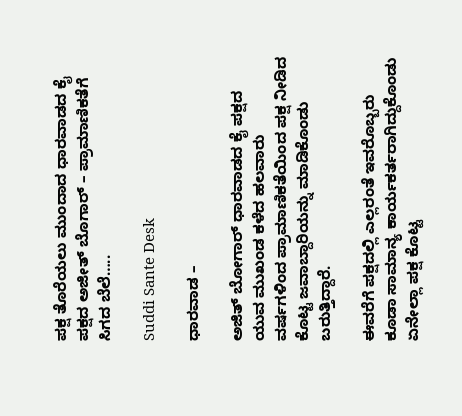ಪಕ್ಷ ತೊರೆಯಲು ಮುಂದಾದ ಧಾರವಾಡದ ಕೈ ಪಕ್ಷದ ಅಜೀತ್ ಬೊಗಾರ್ – ಪ್ರಾಮಾಣಿಕತೆಗೆ ಸಿಗದ ಬೆಲೆ…..

Suddi Sante Desk

ಧಾರವಾಡ –

ಅಜಿತ್ ಬೋಗಾರ್ ಧಾರವಾಡದ ಕೈ ಪಕ್ಷದ ಯುವ ಮುಖಂಡ ಕಳೆದ ಹಲವಾರು ವರ್ಷಗಳಿಂದ ಪ್ರಾಮಾಣಿಕತೆಯಿಂದ ಪಕ್ಷ ನೀಡಿದ ಕೊಟ್ಟ ಜವಾಬ್ದಾರಿಯನ್ನು ಮಾಡಿಕೊಂಡು ಬರುತ್ತಿದ್ದಾರೆ.

ಈವರೆಗೆ ಪಕ್ಷದಲ್ಲಿ ಎಲ್ಲರಂತೆ ಇವರೊಬ್ಬರು ಕೂಡಾ ಸಾಮಾನ್ಯ ಕಾರ್ಯಕರ್ತರಾಗಿದ್ದುಕೊಂಡು ಏನೇಲ್ಲಾ ಪಕ್ಷ ಕೊಟ್ಟ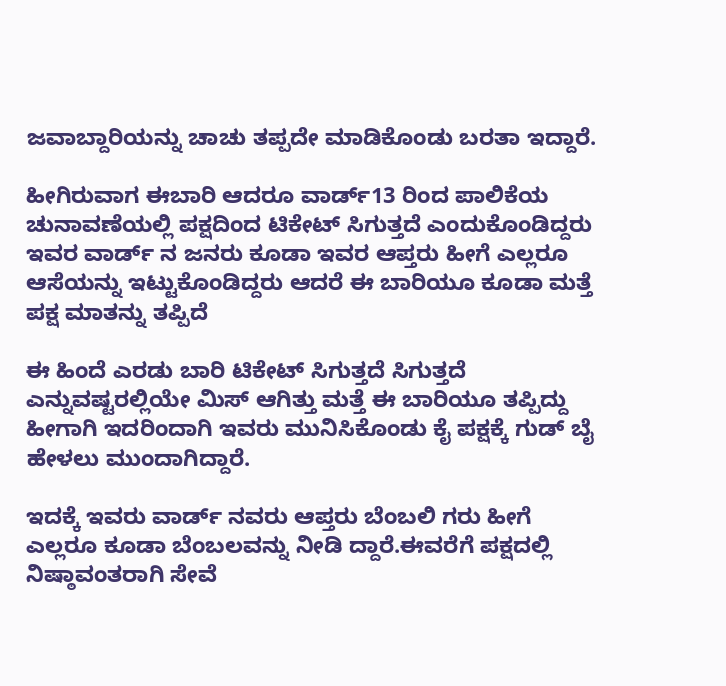ಜವಾಬ್ದಾರಿಯನ್ನು ಚಾಚು ತಪ್ಪದೇ ಮಾಡಿಕೊಂಡು ಬರತಾ ಇದ್ದಾರೆ.

ಹೀಗಿರುವಾಗ ಈಬಾರಿ ಆದರೂ ವಾರ್ಡ್13 ರಿಂದ ಪಾಲಿಕೆಯ ಚುನಾವಣೆಯಲ್ಲಿ ಪಕ್ಷದಿಂದ ಟಿಕೇಟ್ ಸಿಗುತ್ತದೆ ಎಂದುಕೊಂಡಿದ್ದರು ಇವರ ವಾರ್ಡ್ ನ ಜನರು ಕೂಡಾ ಇವರ ಆಪ್ತರು ಹೀಗೆ ಎಲ್ಲರೂ ಆಸೆಯನ್ನು ಇಟ್ಟುಕೊಂಡಿದ್ದರು ಆದರೆ ಈ ಬಾರಿಯೂ ಕೂಡಾ ಮತ್ತೆ ಪಕ್ಷ ಮಾತನ್ನು ತಪ್ಪಿದೆ

ಈ ಹಿಂದೆ ಎರಡು ಬಾರಿ ಟಿಕೇಟ್ ಸಿಗುತ್ತದೆ ಸಿಗುತ್ತದೆ ಎನ್ನುವಷ್ಟರಲ್ಲಿಯೇ ಮಿಸ್ ಆಗಿತ್ತು ಮತ್ತೆ ಈ ಬಾರಿಯೂ ತಪ್ಪಿದ್ದು ಹೀಗಾಗಿ ಇದರಿಂದಾಗಿ ಇವರು ಮುನಿಸಿಕೊಂಡು ಕೈ ಪಕ್ಷಕ್ಕೆ ಗುಡ್ ಬೈ ಹೇಳಲು ಮುಂದಾಗಿದ್ದಾರೆ.

ಇದಕ್ಕೆ ಇವರು ವಾರ್ಡ್ ನವರು ಆಪ್ತರು ಬೆಂಬಲಿ ಗರು ಹೀಗೆ ಎಲ್ಲರೂ ಕೂಡಾ ಬೆಂಬಲವನ್ನು ನೀಡಿ ದ್ದಾರೆ.ಈವರೆಗೆ ಪಕ್ಷದಲ್ಲಿ ನಿಷ್ಠಾವಂತರಾಗಿ ಸೇವೆ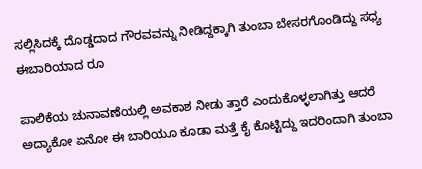ಸಲ್ಲಿಸಿದಕ್ಕೆ ದೊಡ್ಡದಾದ ಗೌರವವನ್ನು ನೀಡಿದ್ದಕ್ಕಾಗಿ ತುಂಬಾ ಬೇಸರಗೊಂಡಿದ್ದು ಸಧ್ಯ ಈಬಾರಿಯಾದ ರೂ

ಪಾಲಿಕೆಯ ಚುನಾವಣೆಯಲ್ಲಿ ಅವಕಾಶ ನೀಡು ತ್ತಾರೆ ಎಂದುಕೊಳ್ಳಲಾಗಿತ್ತು ಆದರೆ ಅದ್ಯಾಕೋ ಏನೋ ಈ ಬಾರಿಯೂ ಕೂಡಾ ಮತ್ತೆ ಕೈ ಕೊಟ್ಟಿದ್ದು ಇದರಿಂದಾಗಿ ತುಂಬಾ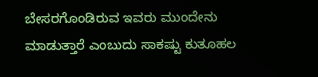ಬೇಸರಗೊಂಡಿರುವ ಇವರು ಮುಂದೇನು ಮಾಡುತ್ತಾರೆ ಎಂಬುದು ಸಾಕಷ್ಟು ಕುತೂಹಲ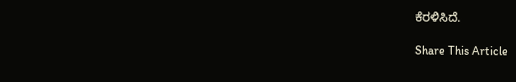ಕೆರಳಿಸಿದೆ.

Share This Article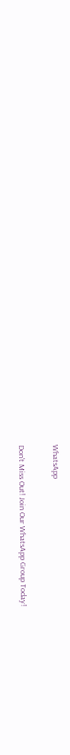WhatsApp

Don't Miss Out! Join Our WhatsApp Group Today!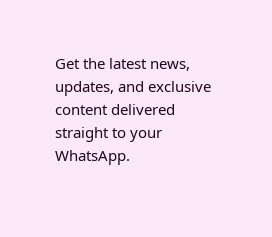Get the latest news, updates, and exclusive content delivered straight to your WhatsApp.